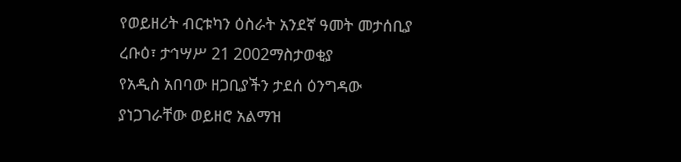የወይዘሪት ብርቱካን ዕስራት አንደኛ ዓመት መታሰቢያ
ረቡዕ፣ ታኅሣሥ 21 2002ማስታወቂያ
የአዲስ አበባው ዘጋቢያችን ታደሰ ዕንግዳው ያነጋገራቸው ወይዘሮ አልማዝ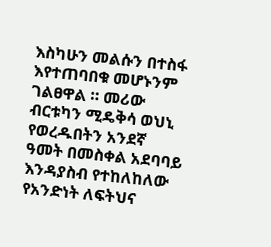እስካሁን መልሱን በተስፋ እየተጠባበቁ መሆኑንም ገልፀዋል ። መሪው ብርቱካን ሚዴቅሳ ወህኒ የወረዱበትን አንደኛ ዓመት በመስቀል አደባባይ እንዳያስብ የተከለከለው የአንድነት ለፍትህና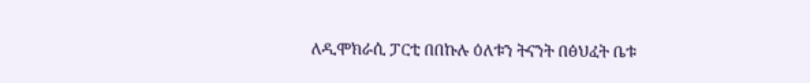ለዲሞክራሲ ፓርቲ በበኩሉ ዕለቱን ትናንት በፅህፈት ቤቱ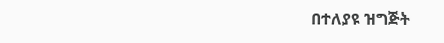በተለያዩ ዝግጅት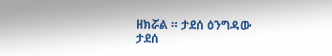ዘክሯል ። ታደሰ ዕንግዳው
ታደሰ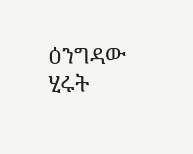ዕንግዳው ሂሩት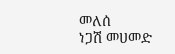መለሰ
ነጋሽ መሀመድ